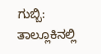ಗುಬ್ಬಿ: ತಾಲ್ಲೂಕಿನಲ್ಲಿ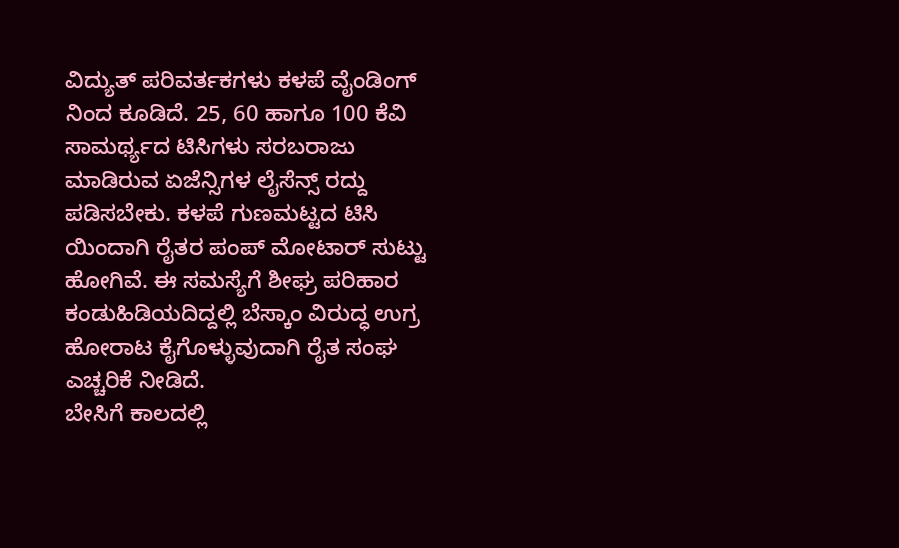ವಿದ್ಯುತ್ ಪರಿವರ್ತಕಗಳು ಕಳಪೆ ವೈಂಡಿಂಗ್ ನಿಂದ ಕೂಡಿದೆ. 25, 60 ಹಾಗೂ 100 ಕೆವಿ ಸಾಮರ್ಥ್ಯದ ಟಿಸಿಗಳು ಸರಬರಾಜು ಮಾಡಿರುವ ಏಜೆನ್ಸಿಗಳ ಲೈಸೆನ್ಸ್ ರದ್ದು ಪಡಿಸಬೇಕು. ಕಳಪೆ ಗುಣಮಟ್ಟದ ಟಿಸಿ ಯಿಂದಾಗಿ ರೈತರ ಪಂಪ್ ಮೋಟಾರ್ ಸುಟ್ಟು ಹೋಗಿವೆ. ಈ ಸಮಸ್ಯೆಗೆ ಶೀಘ್ರ ಪರಿಹಾರ ಕಂಡುಹಿಡಿಯದಿದ್ದಲ್ಲಿ ಬೆಸ್ಕಾಂ ವಿರುದ್ಧ ಉಗ್ರ ಹೋರಾಟ ಕೈಗೊಳ್ಳುವುದಾಗಿ ರೈತ ಸಂಘ ಎಚ್ಚರಿಕೆ ನೀಡಿದೆ.
ಬೇಸಿಗೆ ಕಾಲದಲ್ಲಿ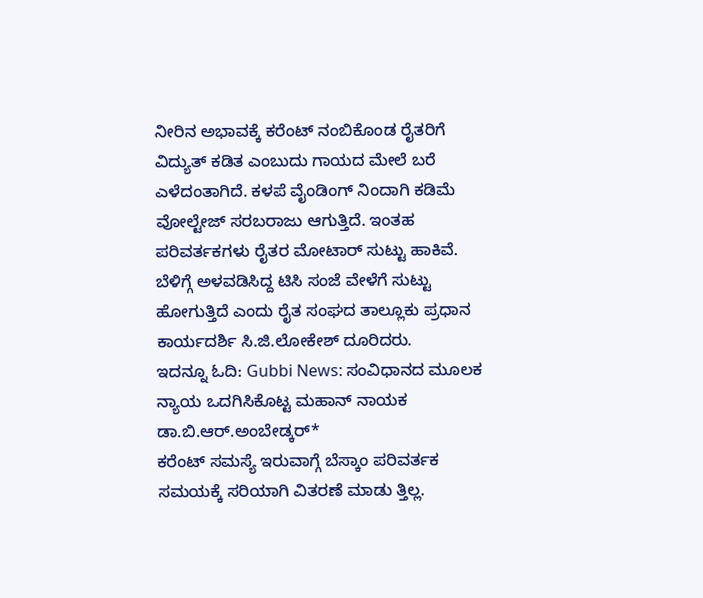ನೀರಿನ ಅಭಾವಕ್ಕೆ ಕರೆಂಟ್ ನಂಬಿಕೊಂಡ ರೈತರಿಗೆ ವಿದ್ಯುತ್ ಕಡಿತ ಎಂಬುದು ಗಾಯದ ಮೇಲೆ ಬರೆ ಎಳೆದಂತಾಗಿದೆ. ಕಳಪೆ ವೈಂಡಿಂಗ್ ನಿಂದಾಗಿ ಕಡಿಮೆ ವೋಲ್ಟೇಜ್ ಸರಬರಾಜು ಆಗುತ್ತಿದೆ. ಇಂತಹ ಪರಿವರ್ತಕಗಳು ರೈತರ ಮೋಟಾರ್ ಸುಟ್ಟು ಹಾಕಿವೆ. ಬೆಳಿಗ್ಗೆ ಅಳವಡಿಸಿದ್ದ ಟಿಸಿ ಸಂಜೆ ವೇಳೆಗೆ ಸುಟ್ಟು ಹೋಗುತ್ತಿದೆ ಎಂದು ರೈತ ಸಂಘದ ತಾಲ್ಲೂಕು ಪ್ರಧಾನ ಕಾರ್ಯದರ್ಶಿ ಸಿ.ಜಿ.ಲೋಕೇಶ್ ದೂರಿದರು.
ಇದನ್ನೂ ಓದಿ: Gubbi News: ಸಂವಿಧಾನದ ಮೂಲಕ ನ್ಯಾಯ ಒದಗಿಸಿಕೊಟ್ಟ ಮಹಾನ್ ನಾಯಕ ಡಾ.ಬಿ.ಆರ್.ಅಂಬೇಡ್ಕರ್*
ಕರೆಂಟ್ ಸಮಸ್ಯೆ ಇರುವಾಗ್ಗೆ ಬೆಸ್ಕಾಂ ಪರಿವರ್ತಕ ಸಮಯಕ್ಕೆ ಸರಿಯಾಗಿ ವಿತರಣೆ ಮಾಡು ತ್ತಿಲ್ಲ.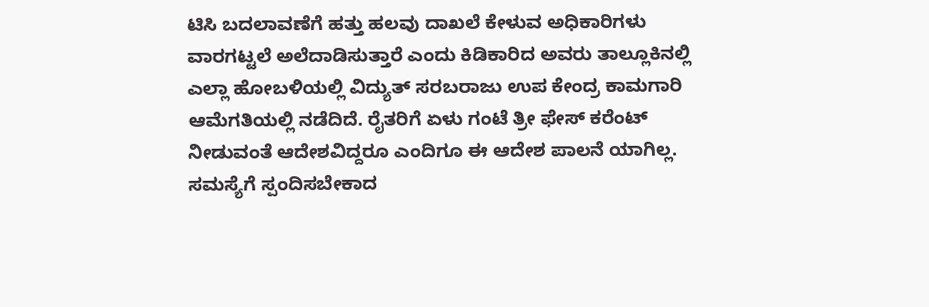ಟಿಸಿ ಬದಲಾವಣೆಗೆ ಹತ್ತು ಹಲವು ದಾಖಲೆ ಕೇಳುವ ಅಧಿಕಾರಿಗಳು ವಾರಗಟ್ಟಲೆ ಅಲೆದಾಡಿಸುತ್ತಾರೆ ಎಂದು ಕಿಡಿಕಾರಿದ ಅವರು ತಾಲ್ಲೂಕಿನಲ್ಲಿ ಎಲ್ಲಾ ಹೋಬಳಿಯಲ್ಲಿ ವಿದ್ಯುತ್ ಸರಬರಾಜು ಉಪ ಕೇಂದ್ರ ಕಾಮಗಾರಿ ಆಮೆಗತಿಯಲ್ಲಿ ನಡೆದಿದೆ. ರೈತರಿಗೆ ಏಳು ಗಂಟೆ ತ್ರೀ ಫೇಸ್ ಕರೆಂಟ್ ನೀಡುವಂತೆ ಆದೇಶವಿದ್ದರೂ ಎಂದಿಗೂ ಈ ಆದೇಶ ಪಾಲನೆ ಯಾಗಿಲ್ಲ.
ಸಮಸ್ಯೆಗೆ ಸ್ಪಂದಿಸಬೇಕಾದ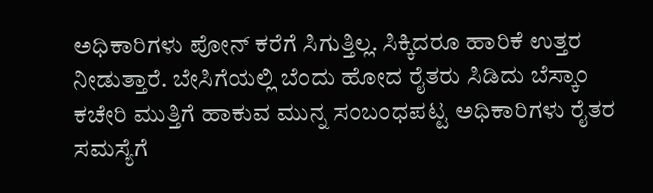ಅಧಿಕಾರಿಗಳು ಪೋನ್ ಕರೆಗೆ ಸಿಗುತ್ತಿಲ್ಲ. ಸಿಕ್ಕಿದರೂ ಹಾರಿಕೆ ಉತ್ತರ ನೀಡುತ್ತಾರೆ. ಬೇಸಿಗೆಯಲ್ಲಿ ಬೆಂದು ಹೋದ ರೈತರು ಸಿಡಿದು ಬೆಸ್ಕಾಂ ಕಚೇರಿ ಮುತ್ತಿಗೆ ಹಾಕುವ ಮುನ್ನ ಸಂಬಂಧಪಟ್ಟ ಅಧಿಕಾರಿಗಳು ರೈತರ ಸಮಸ್ಯೆಗೆ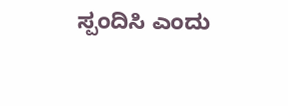ಸ್ಪಂದಿಸಿ ಎಂದು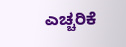ಎಚ್ಚರಿಕೆ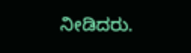ನೀಡಿದರು.